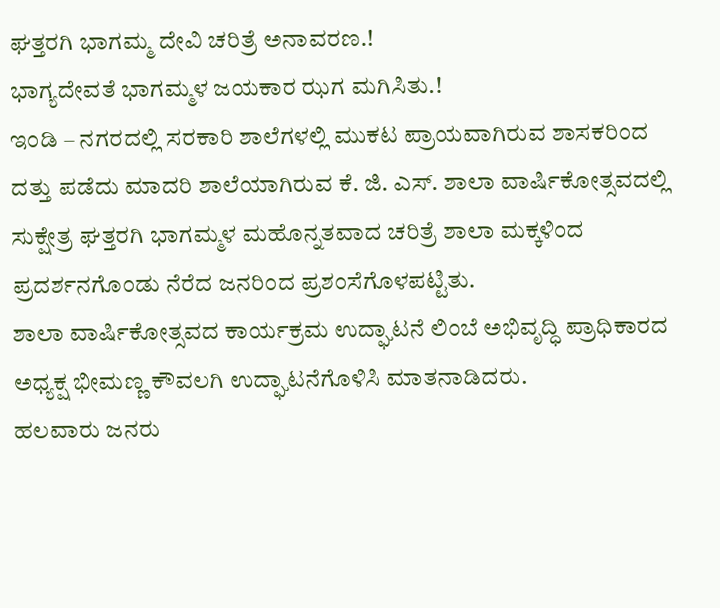ಘತ್ತರಗಿ ಭಾಗಮ್ಮ ದೇವಿ ಚರಿತ್ರೆ ಅನಾವರಣ.!
ಭಾಗ್ಯದೇವತೆ ಭಾಗಮ್ಮಳ ಜಯಕಾರ ಝಗ ಮಗಿಸಿತು.!
ಇಂಡಿ – ನಗರದಲ್ಲಿ ಸರಕಾರಿ ಶಾಲೆಗಳಲ್ಲಿ ಮುಕಟ ಪ್ರಾಯವಾಗಿರುವ ಶಾಸಕರಿಂದ ದತ್ತು ಪಡೆದು ಮಾದರಿ ಶಾಲೆಯಾಗಿರುವ ಕೆ. ಜಿ. ಎಸ್. ಶಾಲಾ ವಾರ್ಷಿಕೋತ್ಸವದಲ್ಲಿ ಸುಕ್ಷೇತ್ರ ಘತ್ತರಗಿ ಭಾಗಮ್ಮಳ ಮಹೊನ್ನತವಾದ ಚರಿತ್ರೆ ಶಾಲಾ ಮಕ್ಕಳಿಂದ ಪ್ರದರ್ಶನಗೊಂಡು ನೆರೆದ ಜನರಿಂದ ಪ್ರಶಂಸೆಗೊಳಪಟ್ಟಿತು.
ಶಾಲಾ ವಾರ್ಷಿಕೋತ್ಸವದ ಕಾರ್ಯಕ್ರಮ ಉದ್ಘಾಟನೆ ಲಿಂಬೆ ಅಭಿವೃದ್ಧಿ ಪ್ರಾಧಿಕಾರದ ಅಧ್ಯಕ್ಷ ಭೀಮಣ್ಣ ಕೌವಲಗಿ ಉದ್ಘಾಟನೆಗೊಳಿಸಿ ಮಾತನಾಡಿದರು.
ಹಲವಾರು ಜನರು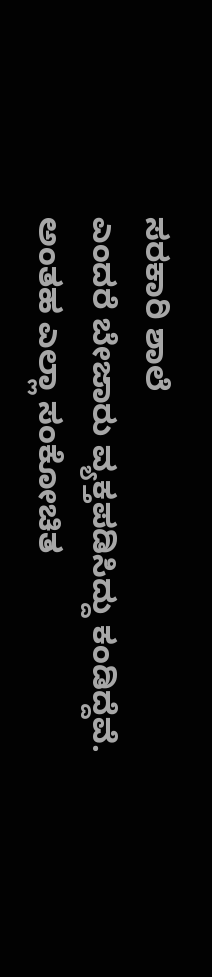ಸರಕಾರಿ ಶಾಲೆ
ಎಂದರೆ ಬೇಜಾರು ವ್ಯಕ್ತಪಡಿಸಿದ್ದು ಕಂಡಿದ್ದೆವೆ. ಅಂತಹ ಎಲ್ಲಾ ಸಂಕೋಚಿತ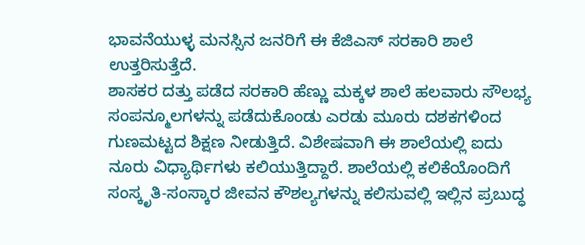ಭಾವನೆಯುಳ್ಳ ಮನಸ್ಸಿನ ಜನರಿಗೆ ಈ ಕೆಜಿಎಸ್ ಸರಕಾರಿ ಶಾಲೆ ಉತ್ತರಿಸುತ್ತೆದೆ.
ಶಾಸಕರ ದತ್ತು ಪಡೆದ ಸರಕಾರಿ ಹೆಣ್ಣು ಮಕ್ಕಳ ಶಾಲೆ ಹಲವಾರು ಸೌಲಭ್ಯ ಸಂಪನ್ಮೂಲಗಳನ್ನು ಪಡೆದುಕೊಂಡು ಎರಡು ಮೂರು ದಶಕಗಳಿಂದ ಗುಣಮಟ್ಟದ ಶಿಕ್ಷಣ ನೀಡುತ್ತಿದೆ. ವಿಶೇಷವಾಗಿ ಈ ಶಾಲೆಯಲ್ಲಿ ಐದು ನೂರು ವಿಧ್ಯಾರ್ಥಿಗಳು ಕಲಿಯುತ್ತಿದ್ದಾರೆ. ಶಾಲೆಯಲ್ಲಿ ಕಲಿಕೆಯೊಂದಿಗೆ ಸಂಸ್ಕೃತಿ-ಸಂಸ್ಕಾರ ಜೀವನ ಕೌಶಲ್ಯಗಳನ್ನು ಕಲಿಸುವಲ್ಲಿ ಇಲ್ಲಿನ ಪ್ರಬುದ್ಧ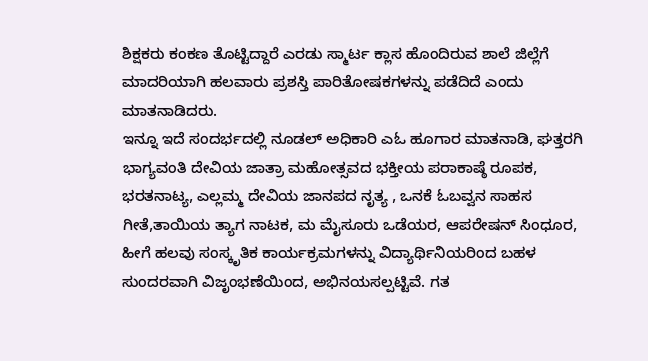ಶಿಕ್ಷಕರು ಕಂಕಣ ತೊಟ್ಟಿದ್ದಾರೆ ಎರಡು ಸ್ಮಾರ್ಟ ಕ್ಲಾಸ ಹೊಂದಿರುವ ಶಾಲೆ ಜಿಲ್ಲೆಗೆ ಮಾದರಿಯಾಗಿ ಹಲವಾರು ಪ್ರಶಸ್ತಿ ಪಾರಿತೋಷಕಗಳನ್ನು ಪಡೆದಿದೆ ಎಂದು ಮಾತನಾಡಿದರು.
ಇನ್ನೂ ಇದೆ ಸಂದರ್ಭದಲ್ಲಿ ನೂಡಲ್ ಅಧಿಕಾರಿ ಎಓ ಹೂಗಾರ ಮಾತನಾಡಿ, ಘತ್ತರಗಿ ಭಾಗ್ಯವಂತಿ ದೇವಿಯ ಜಾತ್ರಾ ಮಹೋತ್ಸವದ ಭಕ್ತೀಯ ಪರಾಕಾಷ್ಠೆ ರೂಪಕ, ಭರತನಾಟ್ಯ, ಎಲ್ಲಮ್ಮ ದೇವಿಯ ಜಾನಪದ ನೃತ್ಯ , ಒನಕೆ ಓಬವ್ವನ ಸಾಹಸ ಗೀತೆ,ತಾಯಿಯ ತ್ಯಾಗ ನಾಟಕ, ಮ ಮೈಸೂರು ಒಡೆಯರ, ಆಪರೇಷನ್ ಸಿಂಧೂರ, ಹೀಗೆ ಹಲವು ಸಂಸ್ಕೃತಿಕ ಕಾರ್ಯಕ್ರಮಗಳನ್ನು ವಿದ್ಯಾರ್ಥಿನಿಯರಿಂದ ಬಹಳ ಸುಂದರವಾಗಿ ವಿಜೃಂಭಣೆಯಿಂದ, ಅಭಿನಯಸಲ್ಪಟ್ಟಿವೆ. ಗತ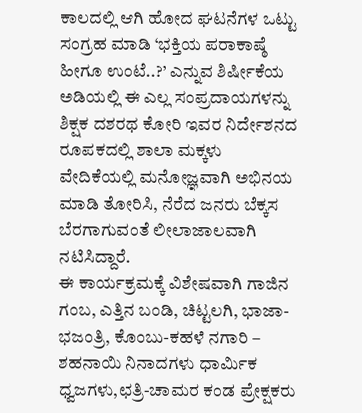ಕಾಲದಲ್ಲಿ ಆಗಿ ಹೋದ ಘಟನೆಗಳ ಒಟ್ಟು ಸಂಗ್ರಹ ಮಾಡಿ ‘ಭಕ್ತಿಯ ಪರಾಕಾಷ್ಠೆ ಹೀಗೂ ಉಂಟೆ..?’ ಎನ್ನುವ ಶಿರ್ಷೀಕೆಯ ಅಡಿಯಲ್ಲಿ ಈ ಎಲ್ಲ ಸಂಪ್ರದಾಯಗಳನ್ನು ಶಿಕ್ಷಕ ದಶರಥ ಕೋರಿ ಇವರ ನಿರ್ದೇಶನದ ರೂಪಕದಲ್ಲಿ ಶಾಲಾ ಮಕ್ಕಳು ವೇದಿಕೆಯಲ್ಲಿ ಮನೋಜ್ಞವಾಗಿ ಅಭಿನಯ ಮಾಡಿ ತೋರಿಸಿ, ನೆರೆದ ಜನರು ಬೆಕ್ಕಸ ಬೆರಗಾಗುವಂತೆ ಲೀಲಾಜಾಲವಾಗಿ ನಟಿಸಿದ್ದಾರೆ.
ಈ ಕಾರ್ಯಕ್ರಮಕ್ಕೆ ವಿಶೇಷವಾಗಿ ಗಾಜಿನ ಗಂಬ, ಎತ್ತಿನ ಬಂಡಿ, ಚಿಟ್ಟಲಗಿ, ಭಾಜಾ-ಭಜಂತ್ರಿ, ಕೊಂಬು-ಕಹಳೆ ನಗಾರಿ – ಶಹನಾಯಿ ನಿನಾದಗಳು ಧಾರ್ಮಿಕ ಧ್ವಜಗಳು,ಛತ್ರಿ-ಚಾಮರ ಕಂಡ ಪ್ರೇಕ್ಷಕರು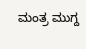ಮಂತ್ರ ಮುಗ್ದ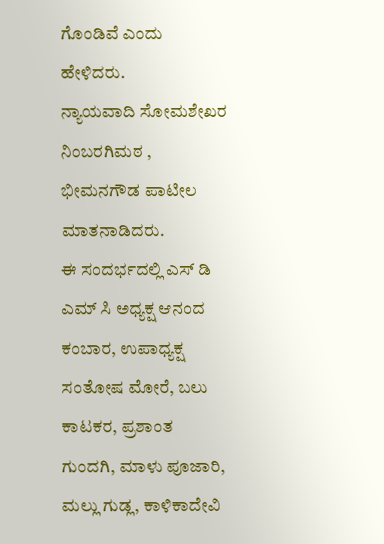ಗೊಂಡಿವೆ ಎಂದು ಹೇಳಿದರು.
ನ್ಯಾಯವಾದಿ ಸೋಮಶೇಖರ ನಿಂಬರಗಿಮಠ , ಭೀಮನಗೌಡ ಪಾಟೀಲ ಮಾತನಾಡಿದರು.
ಈ ಸಂದರ್ಭದಲ್ಲಿ ಎಸ್ ಡಿ ಎಮ್ ಸಿ ಅಧ್ಯಕ್ಷ ಆನಂದ ಕಂಬಾರ, ಉಪಾಧ್ಯಕ್ಷ ಸಂತೋಷ ಮೋರೆ, ಬಲು ಕಾಟಕರ, ಪ್ರಶಾಂತ ಗುಂದಗಿ, ಮಾಳು ಪೂಜಾರಿ, ಮಲ್ಲು ಗುಡ್ಲ, ಕಾಳಿಕಾದೇವಿ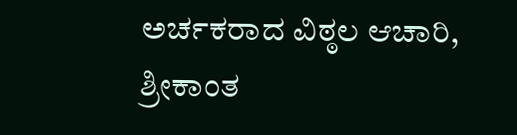ಅರ್ಚಕರಾದ ವಿಠ್ಠಲ ಆಚಾರಿ, ಶ್ರೀಕಾಂತ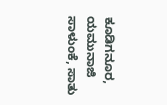ಕೂಡಿಗನೂರ, ಯಮುನಾಜಿ ಸಾಳುಂಕೆ, ಸಾತು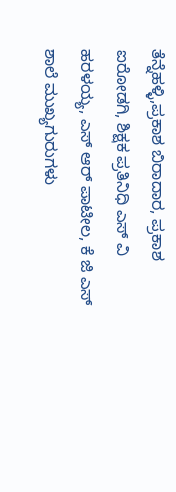ತೆನ್ನೆಹಳ್ಳಿ,ಪ್ರಕಾಶ ಬಿರಾದಾರ, ಪ್ರಕಾಶ ಐರೋಡಗಿ, ಶಿಕ್ಷಕ ಪ್ರತಿನಿಧಿ ಎಸ್ ವಿ ಹರಳಯ್ಯ, ಎಸ್ ಆರ್ ಪಾಟೀಲ, ಕೆ ಜಿ ಎಸ್ ಶಾಲೆ ಮುಖ್ಯಗುರುಗಳು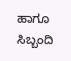ಹಾಗೂ ಸಿಬ್ಬಂದಿ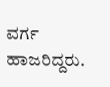ವರ್ಗ ಹಾಜರಿದ್ದರು.